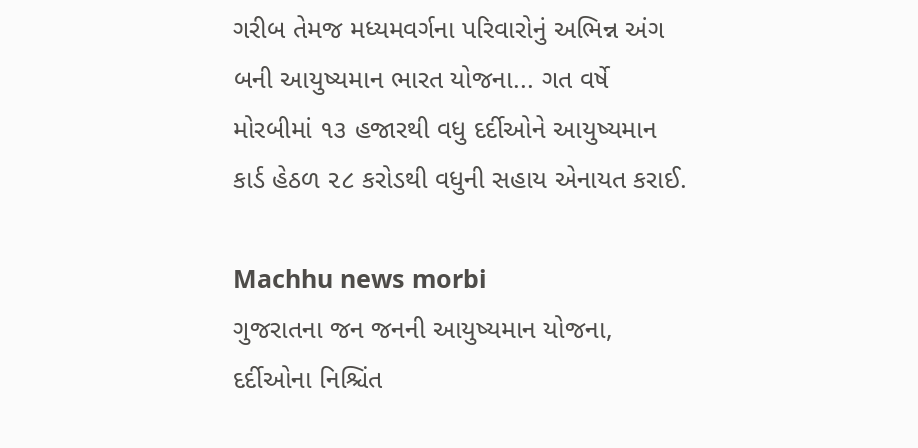ગરીબ તેમજ મધ્યમવર્ગના પરિવારોનું અભિન્ન અંગ બની આયુષ્યમાન ભારત યોજના... ગત વર્ષે મોરબીમાં ૧૩ હજારથી વધુ દર્દીઓને આયુષ્યમાન કાર્ડ હેઠળ ૨૮ કરોડથી વધુની સહાય એનાયત કરાઈ.

Machhu news morbi
ગુજરાતના જન જનની આયુષ્યમાન યોજના,
દર્દીઓના નિશ્ચિંત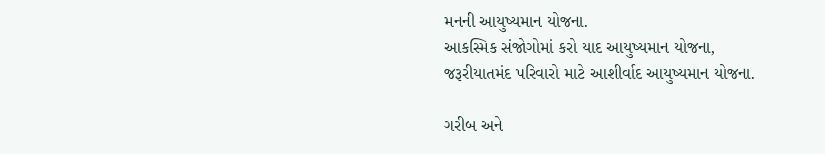મનની આયુષ્યમાન યોજના.
આકસ્મિક સંજોગોમાં કરો યાદ આયુષ્યમાન યોજના,
જરૂરીયાતમંદ પરિવારો માટે આશીર્વાદ આયુષ્યમાન યોજના.

ગરીબ અને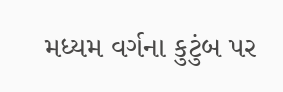મધ્યમ વર્ગના કુટુંબ પર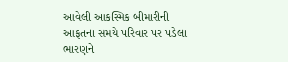આવેલી આકસ્મિક બીમારીની આફતના સમયે પરિવાર પર પડેલા ભારણને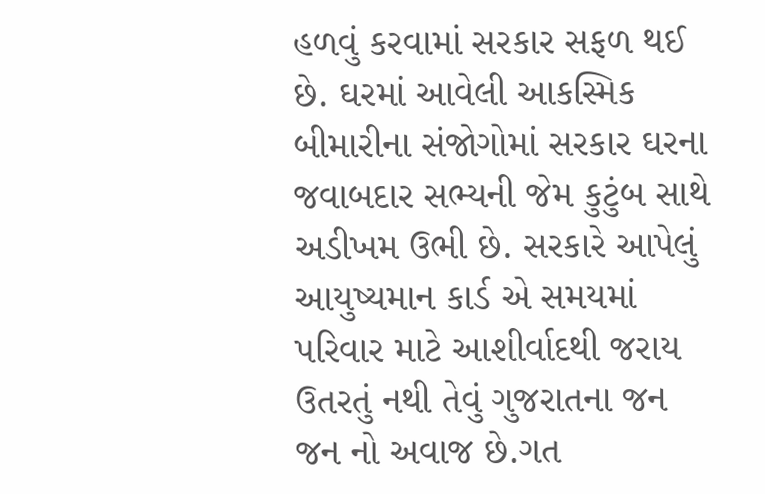હળવું કરવામાં સરકાર સફળ થઈ છે. ઘરમાં આવેલી આકસ્મિક બીમારીના સંજોગોમાં સરકાર ઘરના જવાબદાર સભ્યની જેમ કુટુંબ સાથે અડીખમ ઉભી છે. સરકારે આપેલું આયુષ્યમાન કાર્ડ એ સમયમાં પરિવાર માટે આશીર્વાદથી જરાય ઉતરતું નથી તેવું ગુજરાતના જન જન નો અવાજ છે.ગત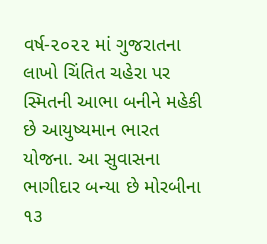વર્ષ-૨૦૨૨ માં ગુજરાતના લાખો ચિંતિત ચહેરા પર સ્મિતની આભા બનીને મહેકી છે આયુષ્યમાન ભારત યોજના. આ સુવાસના ભાગીદાર બન્યા છે મોરબીના ૧૩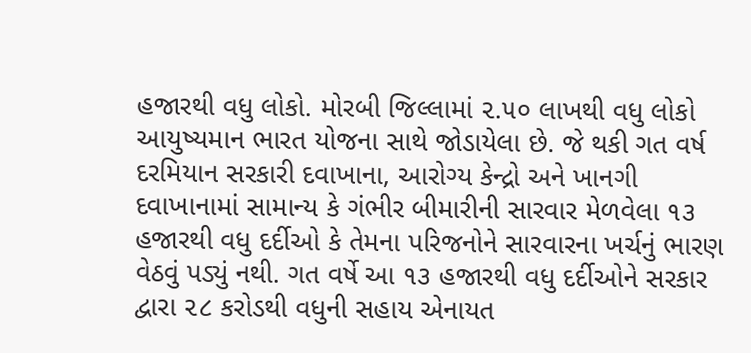હજારથી વધુ લોકો. મોરબી જિલ્લામાં ૨.૫૦ લાખથી વધુ લોકો આયુષ્યમાન ભારત યોજના સાથે જોડાયેલા છે. જે થકી ગત વર્ષ દરમિયાન સરકારી દવાખાના, આરોગ્ય કેન્દ્રો અને ખાનગી દવાખાનામાં સામાન્ય કે ગંભીર બીમારીની સારવાર મેળવેલા ૧૩ હજારથી વધુ દર્દીઓ કે તેમના પરિજનોને સારવારના ખર્ચનું ભારણ વેઠવું પડ્યું નથી. ગત વર્ષે આ ૧૩ હજારથી વધુ દર્દીઓને સરકાર દ્વારા ૨૮ કરોડથી વધુની સહાય એનાયત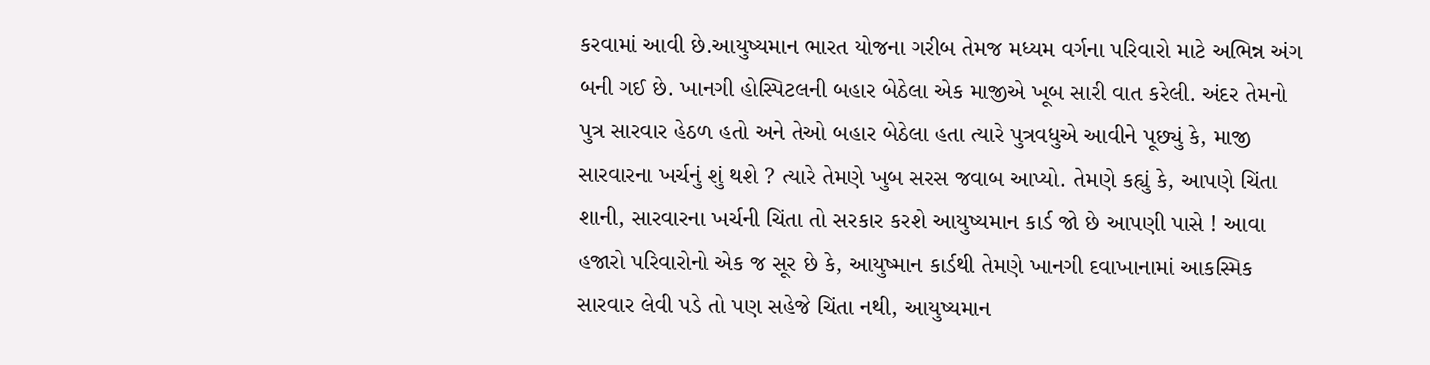કરવામાં આવી છે.આયુષ્યમાન ભારત યોજના ગરીબ તેમજ મધ્યમ વર્ગના પરિવારો માટે અભિન્ન અંગ બની ગઈ છે. ખાનગી હોસ્પિટલની બહાર બેઠેલા એક માજીએ ખૂબ સારી વાત કરેલી. અંદર તેમનો પુત્ર સારવાર હેઠળ હતો અને તેઓ બહાર બેઠેલા હતા ત્યારે પુત્રવધુએ આવીને પૂછ્યું કે, માજી સારવારના ખર્ચનું શું થશે ? ત્યારે તેમણે ખુબ સરસ જવાબ આપ્યો. તેમણે કહ્યું કે, આપણે ચિંતા શાની, સારવારના ખર્ચની ચિંતા તો સરકાર કરશે આયુષ્યમાન કાર્ડ જો છે આપણી પાસે ! આવા હજારો પરિવારોનો એક જ સૂર છે કે, આયુષ્માન કાર્ડથી તેમણે ખાનગી દવાખાનામાં આકસ્મિક સારવાર લેવી પડે તો પણ સહેજે ચિંતા નથી, આયુષ્યમાન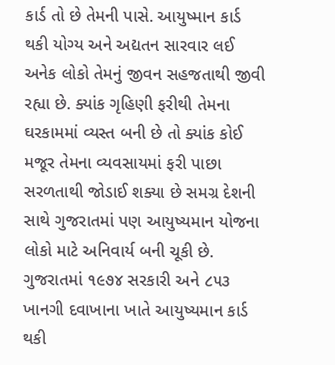કાર્ડ તો છે તેમની પાસે. આયુષ્માન કાર્ડ થકી યોગ્ય અને અદ્યતન સારવાર લઈ અનેક લોકો તેમનું જીવન સહજતાથી જીવી રહ્યા છે. ક્યાંક ગૃહિણી ફરીથી તેમના ઘરકામમાં વ્યસ્ત બની છે તો ક્યાંક કોઈ મજૂર તેમના વ્યવસાયમાં ફરી પાછા સરળતાથી જોડાઈ શક્યા છે સમગ્ર દેશની સાથે ગુજરાતમાં પણ આયુષ્યમાન યોજના લોકો માટે અનિવાર્ય બની ચૂકી છે. ગુજરાતમાં ૧૯૭૪ સરકારી અને ૮૫૩ ખાનગી દવાખાના ખાતે આયુષ્યમાન કાર્ડ થકી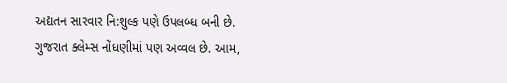અદ્યતન સારવાર નિ:શુલ્ક પણે ઉપલબ્ધ બની છે. ગુજરાત ક્લેમ્સ નોંધણીમાં પણ અવ્વલ છે. આમ,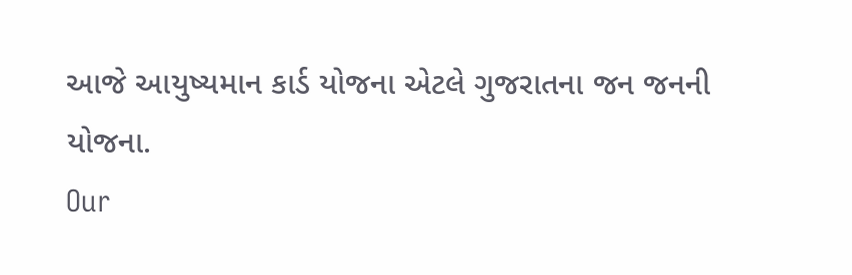આજે આયુષ્યમાન કાર્ડ યોજના એટલે ગુજરાતના જન જનની યોજના.
Our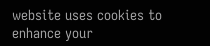website uses cookies to enhance your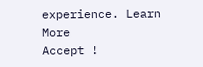experience. Learn More
Accept !